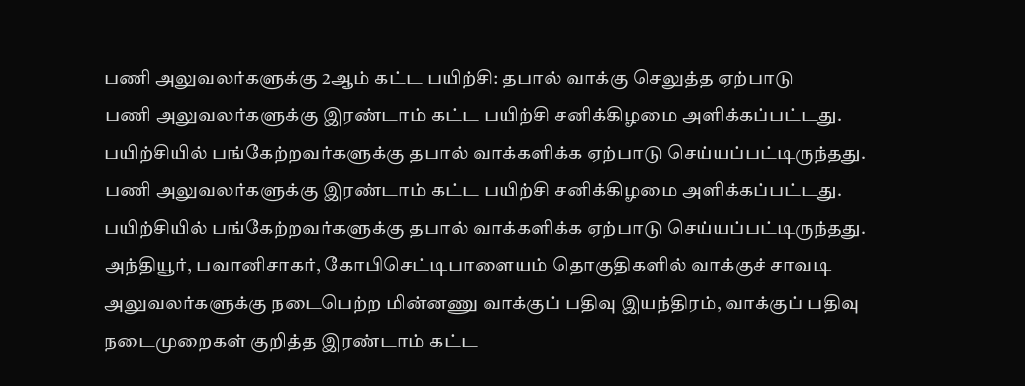பணி அலுவலர்களுக்கு 2ஆம் கட்ட பயிற்சி: தபால் வாக்கு செலுத்த ஏற்பாடு
பணி அலுவலர்களுக்கு இரண்டாம் கட்ட பயிற்சி சனிக்கிழமை அளிக்கப்பட்டது. பயிற்சியில் பங்கேற்றவர்களுக்கு தபால் வாக்களிக்க ஏற்பாடு செய்யப்பட்டிருந்தது.
பணி அலுவலர்களுக்கு இரண்டாம் கட்ட பயிற்சி சனிக்கிழமை அளிக்கப்பட்டது. பயிற்சியில் பங்கேற்றவர்களுக்கு தபால் வாக்களிக்க ஏற்பாடு செய்யப்பட்டிருந்தது.
அந்தியூர், பவானிசாகர், கோபிசெட்டிபாளையம் தொகுதிகளில் வாக்குச் சாவடி அலுவலர்களுக்கு நடைபெற்ற மின்னணு வாக்குப் பதிவு இயந்திரம், வாக்குப் பதிவு நடைமுறைகள் குறித்த இரண்டாம் கட்ட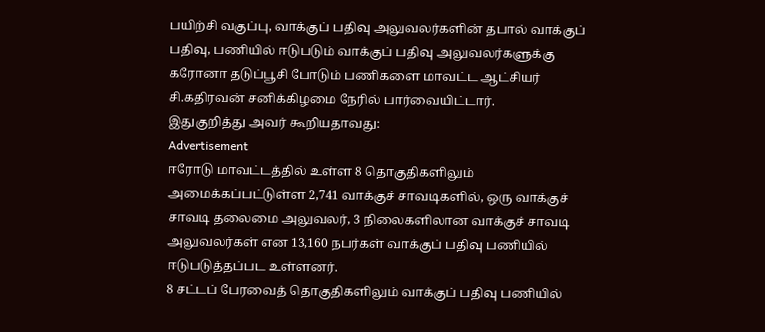பயிற்சி வகுப்பு, வாக்குப் பதிவு அலுவலர்களின் தபால் வாக்குப் பதிவு, பணியில் ஈடுபடும் வாக்குப் பதிவு அலுவலர்களுக்கு கரோனா தடுப்பூசி போடும் பணிகளை மாவட்ட ஆட்சியர் சி.கதிரவன் சனிக்கிழமை நேரில் பார்வையிட்டார்.
இதுகுறித்து அவர் கூறியதாவது:
Advertisement
ஈரோடு மாவட்டத்தில் உள்ள 8 தொகுதிகளிலும் அமைக்கப்பட்டுள்ள 2,741 வாக்குச் சாவடிகளில், ஒரு வாக்குச் சாவடி தலைமை அலுவலர், 3 நிலைகளிலான வாக்குச் சாவடி அலுவலர்கள் என 13,160 நபர்கள் வாக்குப் பதிவு பணியில் ஈடுபடுத்தப்பட உள்ளனர்.
8 சட்டப் பேரவைத் தொகுதிகளிலும் வாக்குப் பதிவு பணியில்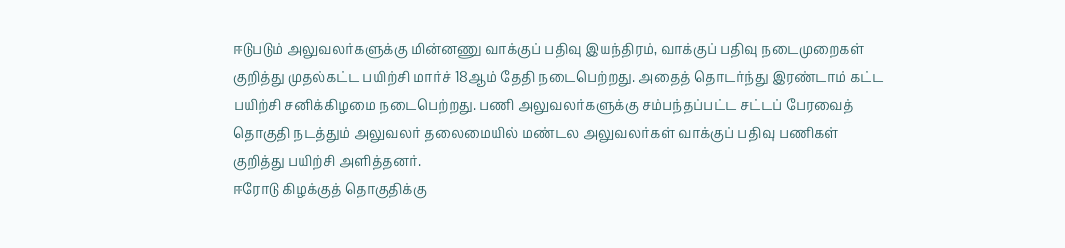ஈடுபடும் அலுவலர்களுக்கு மின்னணு வாக்குப் பதிவு இயந்திரம், வாக்குப் பதிவு நடைமுறைகள் குறித்து முதல்கட்ட பயிற்சி மார்ச் 18ஆம் தேதி நடைபெற்றது. அதைத் தொடர்ந்து இரண்டாம் கட்ட பயிற்சி சனிக்கிழமை நடைபெற்றது. பணி அலுவலர்களுக்கு சம்பந்தப்பட்ட சட்டப் பேரவைத் தொகுதி நடத்தும் அலுவலர் தலைமையில் மண்டல அலுவலர்கள் வாக்குப் பதிவு பணிகள் குறித்து பயிற்சி அளித்தனர்.
ஈரோடு கிழக்குத் தொகுதிக்கு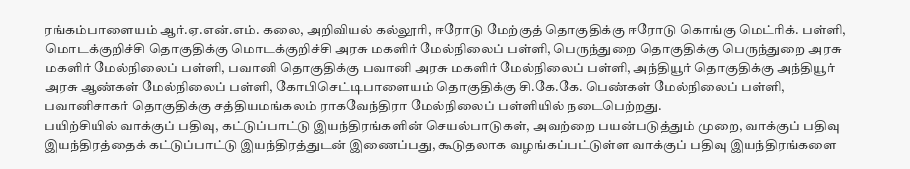ரங்கம்பாளையம் ஆர்.ஏ.என்.எம். கலை, அறிவியல் கல்லூரி, ஈரோடு மேற்குத் தொகுதிக்கு ஈரோடு கொங்கு மெட்ரிக். பள்ளி, மொடக்குறிச்சி தொகுதிக்கு மொடக்குறிச்சி அரசு மகளிர் மேல்நிலைப் பள்ளி, பெருந்துறை தொகுதிக்கு பெருந்துறை அரசு மகளிர் மேல்நிலைப் பள்ளி, பவானி தொகுதிக்கு பவானி அரசு மகளிர் மேல்நிலைப் பள்ளி, அந்தியூர் தொகுதிக்கு அந்தியூர் அரசு ஆண்கள் மேல்நிலைப் பள்ளி, கோபிசெட்டிபாளையம் தொகுதிக்கு சி.கே.கே. பெண்கள் மேல்நிலைப் பள்ளி, பவானிசாகர் தொகுதிக்கு சத்தியமங்கலம் ராகவேந்திரா மேல்நிலைப் பள்ளியில் நடைபெற்றது.
பயிற்சியில் வாக்குப் பதிவு, கட்டுப்பாட்டு இயந்திரங்களின் செயல்பாடுகள், அவற்றை பயன்படுத்தும் முறை, வாக்குப் பதிவு இயந்திரத்தைக் கட்டுப்பாட்டு இயந்திரத்துடன் இணைப்பது, கூடுதலாக வழங்கப்பட்டுள்ள வாக்குப் பதிவு இயந்திரங்களை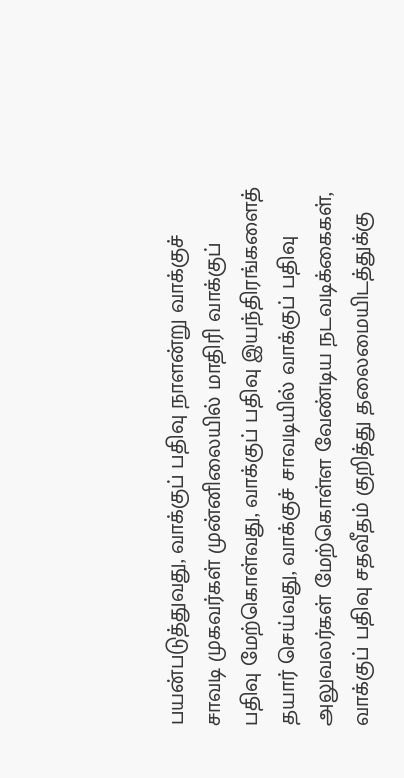பயன்படுத்துவது, வாக்குப் பதிவு நாளன்று வாக்குச் சாவடி முகவர்கள் முன்னிலையில் மாதிரி வாக்குப் பதிவு மேற்கொள்வது, வாக்குப் பதிவு இயந்திரங்களைத் தயார் செய்வது, வாக்குச் சாவடியில் வாக்குப் பதிவு அலுவலர்கள் மேற்கொள்ள வேண்டிய நடவடிக்கைகள், வாக்குப் பதிவு சதவீதம் குறித்து தலைமையிடத்துக்கு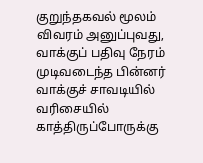குறுந்தகவல் மூலம் விவரம் அனுப்புவது, வாக்குப் பதிவு நேரம் முடிவடைந்த பின்னர் வாக்குச் சாவடியில் வரிசையில் காத்திருப்போருக்கு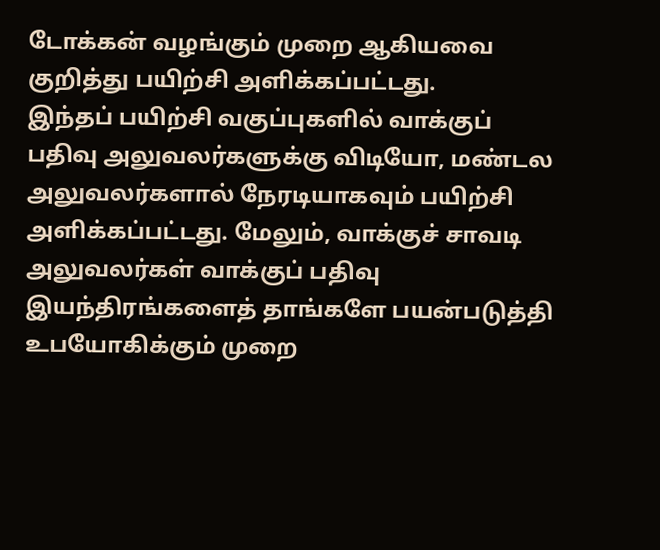டோக்கன் வழங்கும் முறை ஆகியவை குறித்து பயிற்சி அளிக்கப்பட்டது.
இந்தப் பயிற்சி வகுப்புகளில் வாக்குப் பதிவு அலுவலர்களுக்கு விடியோ, மண்டல அலுவலர்களால் நேரடியாகவும் பயிற்சி அளிக்கப்பட்டது. மேலும், வாக்குச் சாவடி அலுவலர்கள் வாக்குப் பதிவு இயந்திரங்களைத் தாங்களே பயன்படுத்தி உபயோகிக்கும் முறை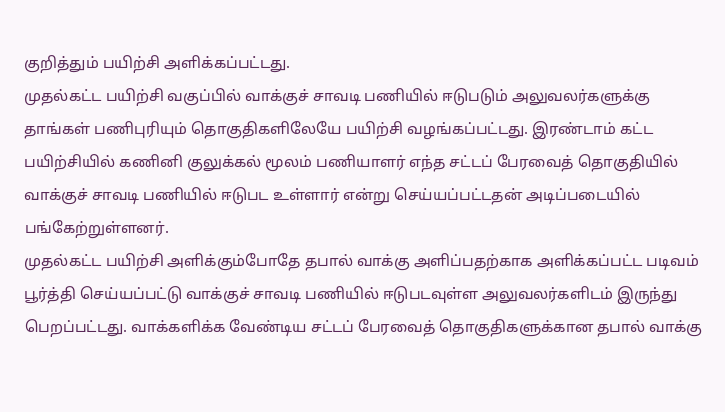குறித்தும் பயிற்சி அளிக்கப்பட்டது.
முதல்கட்ட பயிற்சி வகுப்பில் வாக்குச் சாவடி பணியில் ஈடுபடும் அலுவலர்களுக்கு தாங்கள் பணிபுரியும் தொகுதிகளிலேயே பயிற்சி வழங்கப்பட்டது. இரண்டாம் கட்ட பயிற்சியில் கணினி குலுக்கல் மூலம் பணியாளர் எந்த சட்டப் பேரவைத் தொகுதியில் வாக்குச் சாவடி பணியில் ஈடுபட உள்ளார் என்று செய்யப்பட்டதன் அடிப்படையில் பங்கேற்றுள்ளனர்.
முதல்கட்ட பயிற்சி அளிக்கும்போதே தபால் வாக்கு அளிப்பதற்காக அளிக்கப்பட்ட படிவம் பூர்த்தி செய்யப்பட்டு வாக்குச் சாவடி பணியில் ஈடுபடவுள்ள அலுவலர்களிடம் இருந்து பெறப்பட்டது. வாக்களிக்க வேண்டிய சட்டப் பேரவைத் தொகுதிகளுக்கான தபால் வாக்கு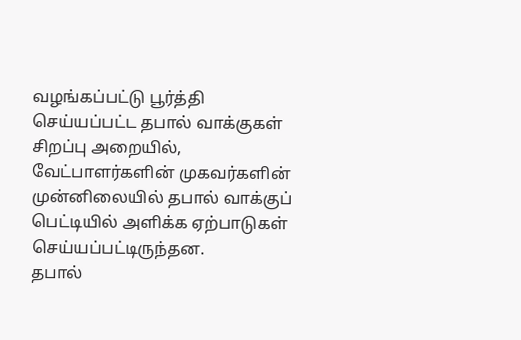வழங்கப்பட்டு பூர்த்தி செய்யப்பட்ட தபால் வாக்குகள் சிறப்பு அறையில், வேட்பாளர்களின் முகவர்களின் முன்னிலையில் தபால் வாக்குப் பெட்டியில் அளிக்க ஏற்பாடுகள் செய்யப்பட்டிருந்தன.
தபால்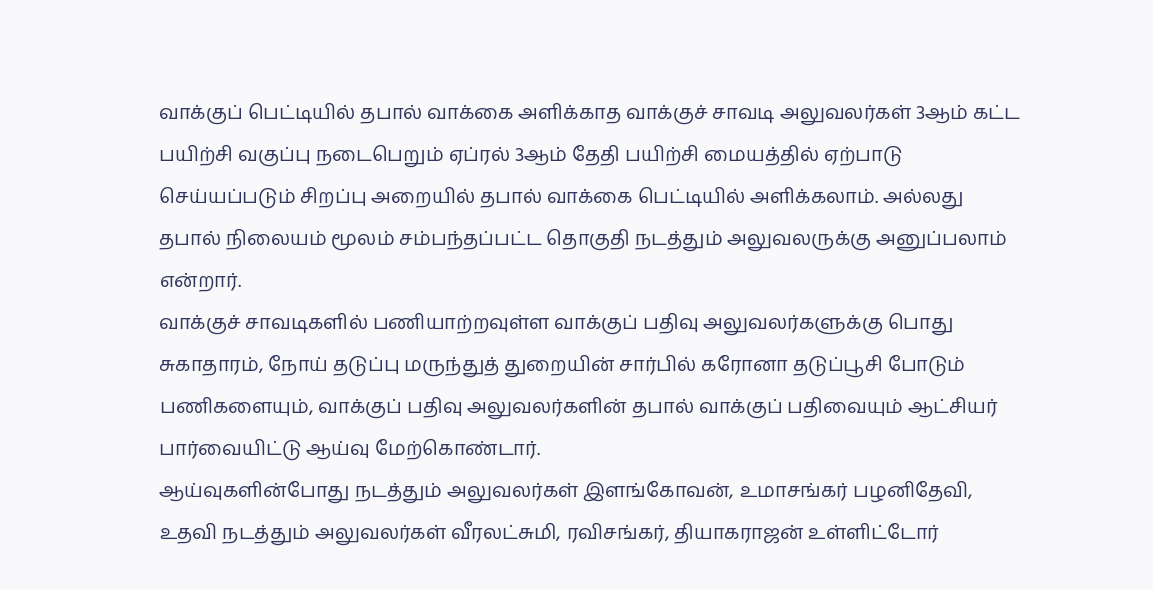வாக்குப் பெட்டியில் தபால் வாக்கை அளிக்காத வாக்குச் சாவடி அலுவலர்கள் 3ஆம் கட்ட பயிற்சி வகுப்பு நடைபெறும் ஏப்ரல் 3ஆம் தேதி பயிற்சி மையத்தில் ஏற்பாடு செய்யப்படும் சிறப்பு அறையில் தபால் வாக்கை பெட்டியில் அளிக்கலாம். அல்லது தபால் நிலையம் மூலம் சம்பந்தப்பட்ட தொகுதி நடத்தும் அலுவலருக்கு அனுப்பலாம் என்றார்.
வாக்குச் சாவடிகளில் பணியாற்றவுள்ள வாக்குப் பதிவு அலுவலர்களுக்கு பொது சுகாதாரம், நோய் தடுப்பு மருந்துத் துறையின் சார்பில் கரோனா தடுப்பூசி போடும் பணிகளையும், வாக்குப் பதிவு அலுவலர்களின் தபால் வாக்குப் பதிவையும் ஆட்சியர் பார்வையிட்டு ஆய்வு மேற்கொண்டார்.
ஆய்வுகளின்போது நடத்தும் அலுவலர்கள் இளங்கோவன், உமாசங்கர் பழனிதேவி, உதவி நடத்தும் அலுவலர்கள் வீரலட்சுமி, ரவிசங்கர், தியாகராஜன் உள்ளிட்டோர்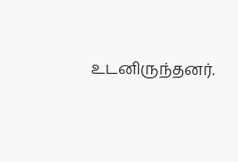உடனிருந்தனர்.